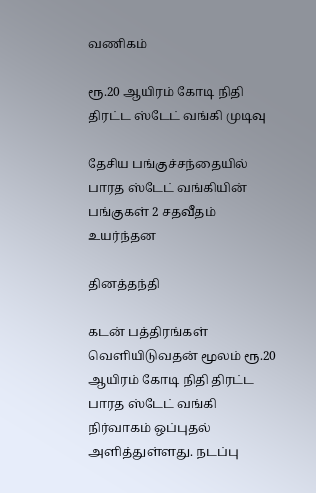வணிகம்

ரூ.20 ஆயிரம் கோடி நிதி திரட்ட ஸ்டேட் வங்கி முடிவு

தேசிய பங்குச்சந்தையில் பாரத ஸ்டேட் வங்கியின் பங்குகள் 2 சதவீதம் உயர்ந்தன

தினத்தந்தி

கடன் பத்திரங்கள் வெளியிடுவதன் மூலம் ரூ.20 ஆயிரம் கோடி நிதி திரட்ட பாரத ஸ்டேட் வங்கி நிர்வாகம் ஒப்புதல் அளித்துள்ளது. நடப்பு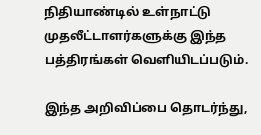நிதியாண்டில் உள்நாட்டு முதலீட்டாளர்களுக்கு இந்த பத்திரங்கள் வெளியிடப்படும்.

இந்த அறிவிப்பை தொடர்ந்து,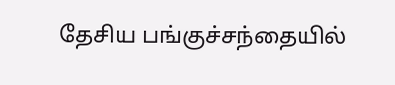தேசிய பங்குச்சந்தையில்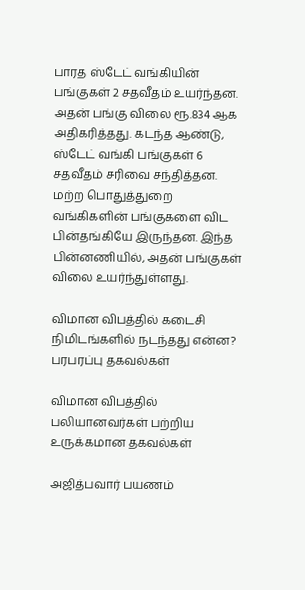பாரத ஸ்டேட் வங்கியின் பங்குகள் 2 சதவீதம் உயர்ந்தன. அதன் பங்கு விலை ரூ.834 ஆக அதிகரித்தது. கடந்த ஆண்டு, ஸ்டேட் வங்கி பங்குகள் 6 சதவீதம் சரிவை சந்தித்தன. மற்ற பொதுத்துறை வங்கிகளின் பங்குகளை விட பின்தங்கியே இருந்தன. இந்த பின்னணியில், அதன் பங்குகள் விலை உயர்ந்துள்ளது.

விமான விபத்தில் கடைசி நிமிடங்களில் நடந்தது என்ன? பரபரப்பு தகவல்கள்

விமான விபத்தில் பலியானவர்கள் பற்றிய உருக்கமான தகவல்கள்

அஜித்பவார் பயணம்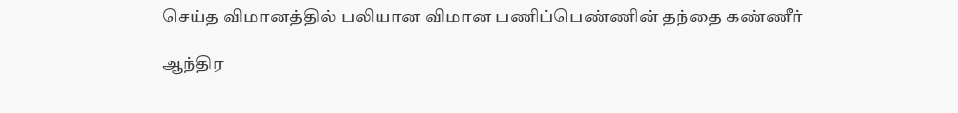செய்த விமானத்தில் பலியான விமான பணிப்பெண்ணின் தந்தை கண்ணீர்

ஆந்திர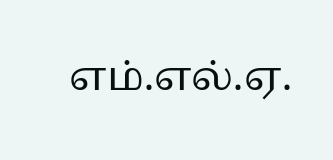எம்.எல்.ஏ.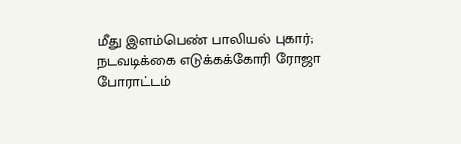மீது இளம்பெண் பாலியல் புகார்; நடவடிக்கை எடுக்கக்கோரி ரோஜா போராட்டம்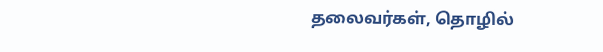தலைவர்கள், தொழில்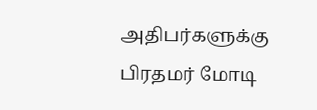அதிபர்களுக்கு பிரதமர் மோடி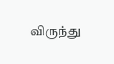விருந்து